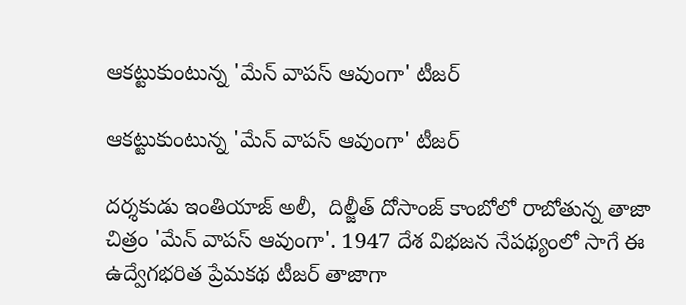ఆక‌ట్టుకుంటున్న 'మేన్ వాపస్ ఆవుంగా' టీజర్

ఆక‌ట్టుకుంటున్న 'మేన్ వాపస్ ఆవుంగా' టీజర్

దర్శకుడు ఇంతియాజ్ అలీ,  దిల్జీత్ దోసాంజ్ కాంబోలో రాబోతున్న తాజా చిత్రం 'మేన్ వాపస్ ఆవుంగా'. 1947 దేశ విభజన నేపథ్యంలో సాగే ఈ ఉద్వేగభరిత ప్రేమకథ టీజర్ తాజాగా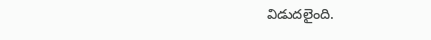విడుదలైంది.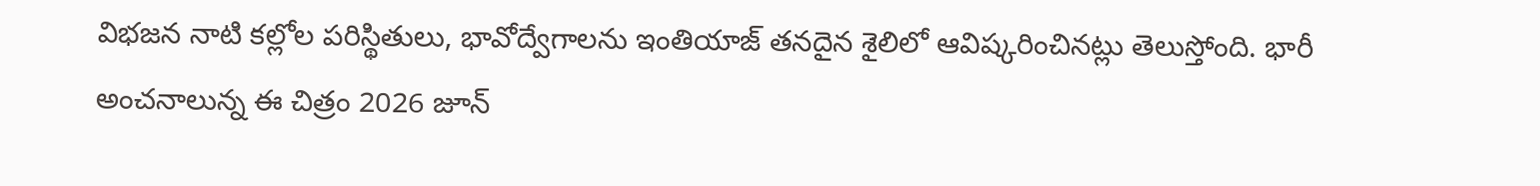విభజన నాటి కల్లోల పరిస్థితులు, భావోద్వేగాలను ఇంతియాజ్ తనదైన శైలిలో ఆవిష్కరించినట్లు తెలుస్తోంది. భారీ అంచనాలున్న ఈ చిత్రం 2026 జూన్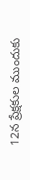12న ప్రేక్షకుల ముందుకు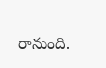రానుంది.